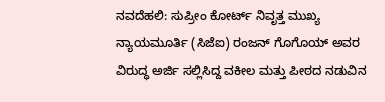ನವದೆಹಲಿ: ಸುಪ್ರೀಂ ಕೋರ್ಟ್ ನಿವೃತ್ತ ಮುಖ್ಯ ನ್ಯಾಯಮೂರ್ತಿ (ಸಿಜೆಐ) ರಂಜನ್ ಗೊಗೊಯ್ ಅವರ ವಿರುದ್ಧ ಅರ್ಜಿ ಸಲ್ಲಿಸಿದ್ದ ವಕೀಲ ಮತ್ತು ಪೀಠದ ನಡುವಿನ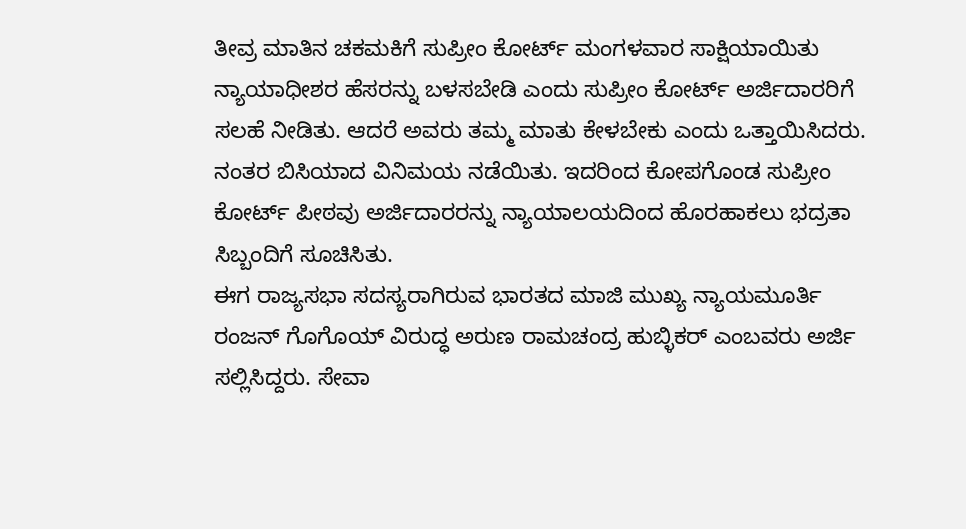ತೀವ್ರ ಮಾತಿನ ಚಕಮಕಿಗೆ ಸುಪ್ರೀಂ ಕೋರ್ಟ್ ಮಂಗಳವಾರ ಸಾಕ್ಷಿಯಾಯಿತು
ನ್ಯಾಯಾಧೀಶರ ಹೆಸರನ್ನು ಬಳಸಬೇಡಿ ಎಂದು ಸುಪ್ರೀಂ ಕೋರ್ಟ್ ಅರ್ಜಿದಾರರಿಗೆ ಸಲಹೆ ನೀಡಿತು. ಆದರೆ ಅವರು ತಮ್ಮ ಮಾತು ಕೇಳಬೇಕು ಎಂದು ಒತ್ತಾಯಿಸಿದರು. ನಂತರ ಬಿಸಿಯಾದ ವಿನಿಮಯ ನಡೆಯಿತು. ಇದರಿಂದ ಕೋಪಗೊಂಡ ಸುಪ್ರೀಂ ಕೋರ್ಟ್ ಪೀಠವು ಅರ್ಜಿದಾರರನ್ನು ನ್ಯಾಯಾಲಯದಿಂದ ಹೊರಹಾಕಲು ಭದ್ರತಾ ಸಿಬ್ಬಂದಿಗೆ ಸೂಚಿಸಿತು.
ಈಗ ರಾಜ್ಯಸಭಾ ಸದಸ್ಯರಾಗಿರುವ ಭಾರತದ ಮಾಜಿ ಮುಖ್ಯ ನ್ಯಾಯಮೂರ್ತಿ ರಂಜನ್ ಗೊಗೊಯ್ ವಿರುದ್ಧ ಅರುಣ ರಾಮಚಂದ್ರ ಹುಬ್ಳಿಕರ್ ಎಂಬವರು ಅರ್ಜಿ ಸಲ್ಲಿಸಿದ್ದರು. ಸೇವಾ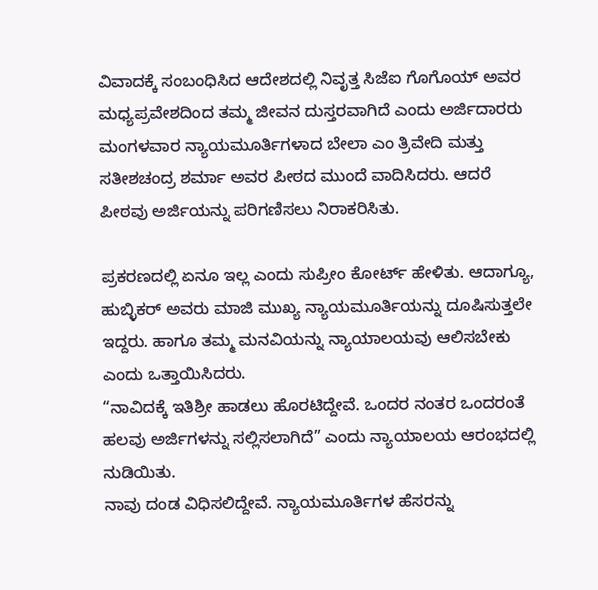ವಿವಾದಕ್ಕೆ ಸಂಬಂಧಿಸಿದ ಆದೇಶದಲ್ಲಿ ನಿವೃತ್ತ ಸಿಜೆಐ ಗೊಗೊಯ್ ಅವರ ಮಧ್ಯಪ್ರವೇಶದಿಂದ ತಮ್ಮ ಜೀವನ ದುಸ್ತರವಾಗಿದೆ ಎಂದು ಅರ್ಜಿದಾರರು ಮಂಗಳವಾರ ನ್ಯಾಯಮೂರ್ತಿಗಳಾದ ಬೇಲಾ ಎಂ ತ್ರಿವೇದಿ ಮತ್ತು ಸತೀಶಚಂದ್ರ ಶರ್ಮಾ ಅವರ ಪೀಠದ ಮುಂದೆ ವಾದಿಸಿದರು. ಆದರೆ ಪೀಠವು ಅರ್ಜಿಯನ್ನು ಪರಿಗಣಿಸಲು ನಿರಾಕರಿಸಿತು.

ಪ್ರಕರಣದಲ್ಲಿ ಏನೂ ಇಲ್ಲ ಎಂದು ಸುಪ್ರೀಂ ಕೋರ್ಟ್ ಹೇಳಿತು. ಆದಾಗ್ಯೂ, ಹುಬ್ಳಿಕರ್ ಅವರು ಮಾಜಿ ಮುಖ್ಯ ನ್ಯಾಯಮೂರ್ತಿಯನ್ನು ದೂಷಿಸುತ್ತಲೇ ಇದ್ದರು. ಹಾಗೂ ತಮ್ಮ ಮನವಿಯನ್ನು ನ್ಯಾಯಾಲಯವು ಆಲಿಸಬೇಕು ಎಂದು ಒತ್ತಾಯಿಸಿದರು.
“ನಾವಿದಕ್ಕೆ ಇತಿಶ್ರೀ ಹಾಡಲು ಹೊರಟಿದ್ದೇವೆ. ಒಂದರ ನಂತರ ಒಂದರಂತೆ ಹಲವು ಅರ್ಜಿಗಳನ್ನು ಸಲ್ಲಿಸಲಾಗಿದೆ” ಎಂದು ನ್ಯಾಯಾಲಯ ಆರಂಭದಲ್ಲಿ ನುಡಿಯಿತು.
ನಾವು ದಂಡ ವಿಧಿಸಲಿದ್ದೇವೆ. ನ್ಯಾಯಮೂರ್ತಿಗಳ ಹೆಸರನ್ನು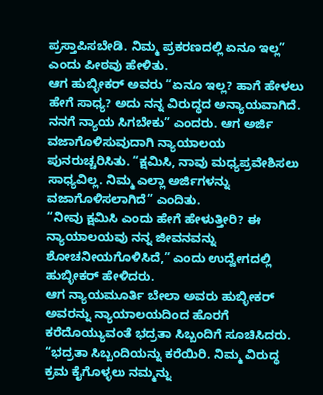ಪ್ರಸ್ತಾಪಿಸಬೇಡಿ. ನಿಮ್ಮ ಪ್ರಕರಣದಲ್ಲಿ ಏನೂ ಇಲ್ಲ” ಎಂದು ಪೀಠವು ಹೇಳಿತು.
ಆಗ ಹುಬ್ಳೀಕರ್ ಅವರು “ಏನೂ ಇಲ್ಲ? ಹಾಗೆ ಹೇಳಲು ಹೇಗೆ ಸಾಧ್ಯ? ಅದು ನನ್ನ ವಿರುದ್ಧದ ಅನ್ಯಾಯವಾಗಿದೆ. ನನಗೆ ನ್ಯಾಯ ಸಿಗಬೇಕು” ಎಂದರು. ಆಗ ಅರ್ಜಿ ವಜಾಗೊಳಿಸುವುದಾಗಿ ನ್ಯಾಯಾಲಯ ಪುನರುಚ್ಚರಿಸಿತು. “ಕ್ಷಮಿಸಿ, ನಾವು ಮಧ್ಯಪ್ರವೇಶಿಸಲು ಸಾಧ್ಯವಿಲ್ಲ. ನಿಮ್ಮ ಎಲ್ಲಾ ಅರ್ಜಿಗಳನ್ನು ವಜಾಗೊಳಿಸಲಾಗಿದೆ” ಎಂದಿತು.
“ನೀವು ಕ್ಷಮಿಸಿ ಎಂದು ಹೇಗೆ ಹೇಳುತ್ತೀರಿ? ಈ ನ್ಯಾಯಾಲಯವು ನನ್ನ ಜೀವನವನ್ನು ಶೋಚನೀಯಗೊಳಿಸಿದೆ,” ಎಂದು ಉದ್ವೇಗದಲ್ಲಿ ಹುಬ್ಳೀಕರ್ ಹೇಳಿದರು.
ಆಗ ನ್ಯಾಯಮೂರ್ತಿ ಬೇಲಾ ಅವರು ಹುಬ್ಳೀಕರ್ ಅವರನ್ನು ನ್ಯಾಯಾಲಯದಿಂದ ಹೊರಗೆ ಕರೆದೊಯ್ಯುವಂತೆ ಭದ್ರತಾ ಸಿಬ್ಬಂದಿಗೆ ಸೂಚಿಸಿದರು. “ಭದ್ರತಾ ಸಿಬ್ಬಂದಿಯನ್ನು ಕರೆಯಿರಿ. ನಿಮ್ಮ ವಿರುದ್ಧ ಕ್ರಮ ಕೈಗೊಳ್ಳಲು ನಮ್ಮನ್ನು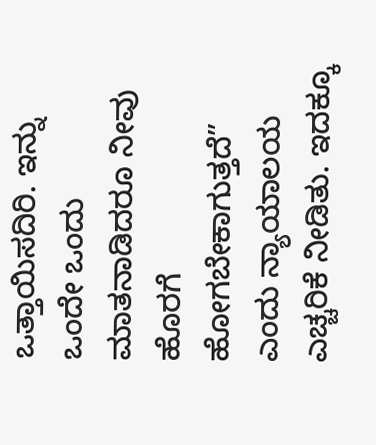ಒತ್ತಾಯಿಸದಿರಿ. ಇನ್ನು ಒಂದೇ ಒಂದು ಮಾತನಾಡಿದರೂ ನೀವು ಹೊರಗೆ ಹೋಗಬೇಕಾಗುತ್ತದೆ” ಎಂದು ನ್ಯಾಯಾಲಯ ಎಚ್ಚರಿಕೆ ನೀಡಿತು. ಇದಕ್ಕೂ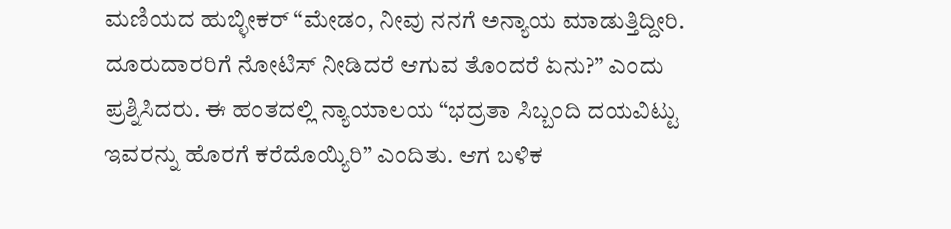ಮಣಿಯದ ಹುಬ್ಳೀಕರ್ “ಮೇಡಂ, ನೀವು ನನಗೆ ಅನ್ಯಾಯ ಮಾಡುತ್ತಿದ್ದೀರಿ. ದೂರುದಾರರಿಗೆ ನೋಟಿಸ್ ನೀಡಿದರೆ ಆಗುವ ತೊಂದರೆ ಏನು?” ಎಂದು ಪ್ರಶ್ನಿಸಿದರು. ಈ ಹಂತದಲ್ಲಿ ನ್ಯಾಯಾಲಯ “ಭದ್ರತಾ ಸಿಬ್ಬಂದಿ ದಯವಿಟ್ಟು ಇವರನ್ನು ಹೊರಗೆ ಕರೆದೊಯ್ಯಿರಿ” ಎಂದಿತು. ಆಗ ಬಳಿಕ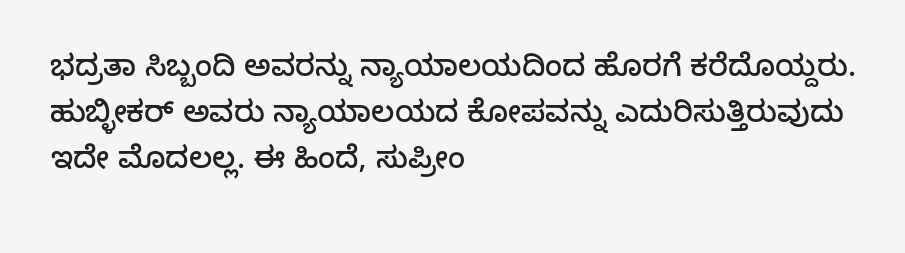ಭದ್ರತಾ ಸಿಬ್ಬಂದಿ ಅವರನ್ನು ನ್ಯಾಯಾಲಯದಿಂದ ಹೊರಗೆ ಕರೆದೊಯ್ದರು.
ಹುಬ್ಳೀಕರ್ ಅವರು ನ್ಯಾಯಾಲಯದ ಕೋಪವನ್ನು ಎದುರಿಸುತ್ತಿರುವುದು ಇದೇ ಮೊದಲಲ್ಲ. ಈ ಹಿಂದೆ, ಸುಪ್ರೀಂ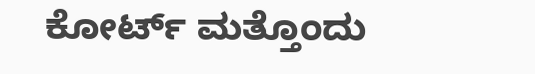ಕೋರ್ಟ್ ಮತ್ತೊಂದು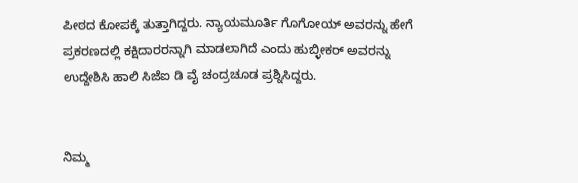ಪೀಠದ ಕೋಪಕ್ಕೆ ತುತ್ತಾಗಿದ್ದರು. ನ್ಯಾಯಮೂರ್ತಿ ಗೊಗೋಯ್ ಅವರನ್ನು ಹೇಗೆ ಪ್ರಕರಣದಲ್ಲಿ ಕಕ್ಷಿದಾರರನ್ನಾಗಿ ಮಾಡಲಾಗಿದೆ ಎಂದು ಹುಬ್ಳೀಕರ್ ಅವರನ್ನು ಉದ್ದೇಶಿಸಿ ಹಾಲಿ ಸಿಜೆಐ ಡಿ ವೈ ಚಂದ್ರಚೂಡ ಪ್ರಶ್ನಿಸಿದ್ದರು.


ನಿಮ್ಮ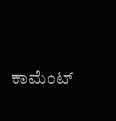ಕಾಮೆಂಟ್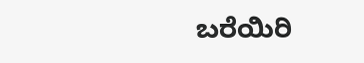ಬರೆಯಿರಿ